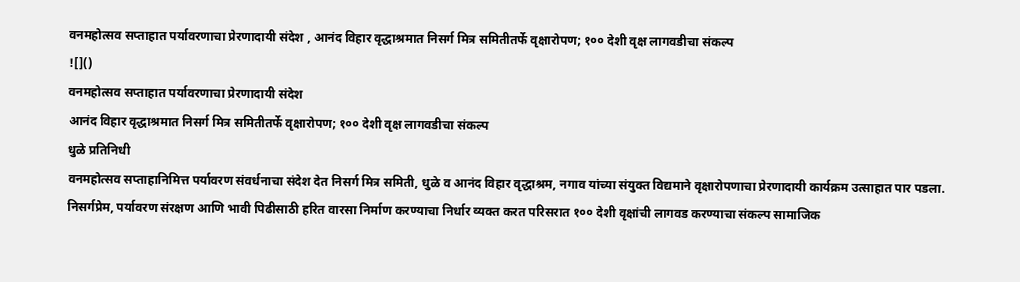वनमहोत्सव सप्ताहात पर्यावरणाचा प्रेरणादायी संदेश , आनंद विहार वृद्धाश्रमात निसर्ग मित्र समितीतर्फे वृक्षारोपण; १०० देशी वृक्ष लागवडीचा संकल्प
![]()
वनमहोत्सव सप्ताहात पर्यावरणाचा प्रेरणादायी संदेश
आनंद विहार वृद्धाश्रमात निसर्ग मित्र समितीतर्फे वृक्षारोपण; १०० देशी वृक्ष लागवडीचा संकल्प
धुळे प्रतिनिधी
वनमहोत्सव सप्ताहानिमित्त पर्यावरण संवर्धनाचा संदेश देत निसर्ग मित्र समिती, धुळे व आनंद विहार वृद्धाश्रम, नगाव यांच्या संयुक्त विद्यमाने वृक्षारोपणाचा प्रेरणादायी कार्यक्रम उत्साहात पार पडला. निसर्गप्रेम, पर्यावरण संरक्षण आणि भावी पिढीसाठी हरित वारसा निर्माण करण्याचा निर्धार व्यक्त करत परिसरात १०० देशी वृक्षांची लागवड करण्याचा संकल्प सामाजिक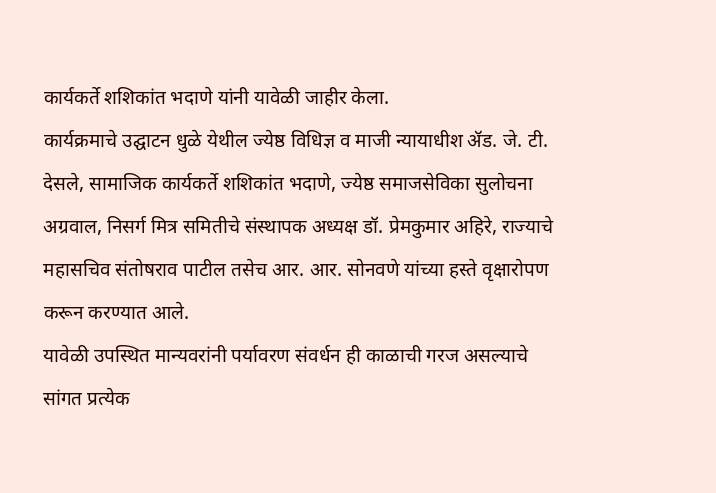कार्यकर्ते शशिकांत भदाणे यांनी यावेळी जाहीर केला.
कार्यक्रमाचे उद्घाटन धुळे येथील ज्येष्ठ विधिज्ञ व माजी न्यायाधीश ॲड. जे. टी. देसले, सामाजिक कार्यकर्ते शशिकांत भदाणे, ज्येष्ठ समाजसेविका सुलोचना अग्रवाल, निसर्ग मित्र समितीचे संस्थापक अध्यक्ष डॉ. प्रेमकुमार अहिरे, राज्याचे महासचिव संतोषराव पाटील तसेच आर. आर. सोनवणे यांच्या हस्ते वृक्षारोपण करून करण्यात आले.
यावेळी उपस्थित मान्यवरांनी पर्यावरण संवर्धन ही काळाची गरज असल्याचे सांगत प्रत्येक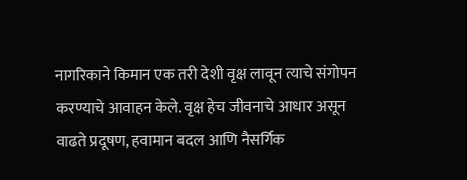नागरिकाने किमान एक तरी देशी वृक्ष लावून त्याचे संगोपन करण्याचे आवाहन केले. वृक्ष हेच जीवनाचे आधार असून वाढते प्रदूषण, हवामान बदल आणि नैसर्गिक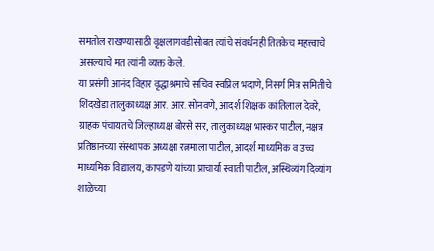समतोल राखण्यासाठी वृक्षलागवडीसोबत त्यांचे संवर्धनही तितकेच महत्त्वाचे असल्याचे मत त्यांनी व्यक्त केले.
या प्रसंगी आनंद विहार वृद्धाश्रमाचे सचिव स्वप्निल भदाणे, निसर्ग मित्र समितीचे शिंदखेडा तालुकाध्यक्ष आर. आर. सोनवणे, आदर्श शिक्षक कांतिलाल देवरे, ग्राहक पंचायतचे जिल्हाध्यक्ष बोरसे सर, तालुकाध्यक्ष भास्कर पाटील, नक्षत्र प्रतिष्ठानच्या संस्थापक अध्यक्षा रत्नमाला पाटील, आदर्श माध्यमिक व उच्च माध्यमिक विद्यालय, कापडणे यांच्या प्राचार्या स्वाती पाटील, अस्थिव्यंग दिव्यांग शाळेच्या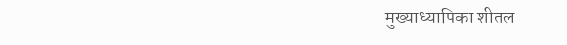मुख्याध्यापिका शीतल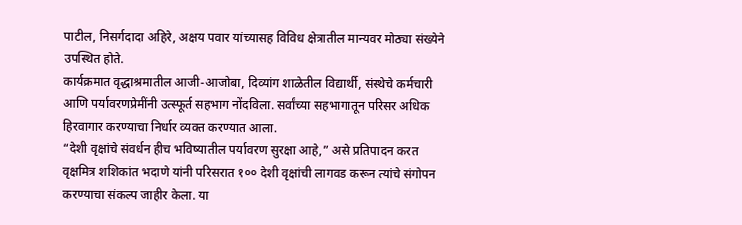पाटील, निसर्गदादा अहिरे, अक्षय पवार यांच्यासह विविध क्षेत्रातील मान्यवर मोठ्या संख्येने उपस्थित होते.
कार्यक्रमात वृद्धाश्रमातील आजी-आजोबा, दिव्यांग शाळेतील विद्यार्थी, संस्थेचे कर्मचारी आणि पर्यावरणप्रेमींनी उत्स्फूर्त सहभाग नोंदविला. सर्वांच्या सहभागातून परिसर अधिक हिरवागार करण्याचा निर्धार व्यक्त करण्यात आला.
“देशी वृक्षांचे संवर्धन हीच भविष्यातील पर्यावरण सुरक्षा आहे,” असे प्रतिपादन करत वृक्षमित्र शशिकांत भदाणे यांनी परिसरात १०० देशी वृक्षांची लागवड करून त्यांचे संगोपन करण्याचा संकल्प जाहीर केला. या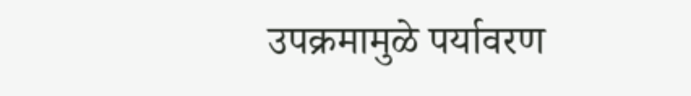उपक्रमामुळे पर्यावरण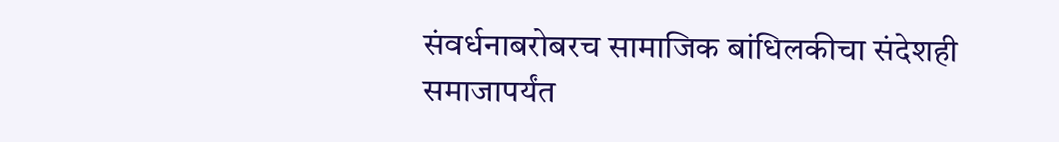संवर्धनाबरोबरच सामाजिक बांधिलकीचा संदेशही समाजापर्यंत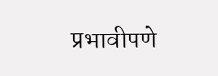प्रभावीपणे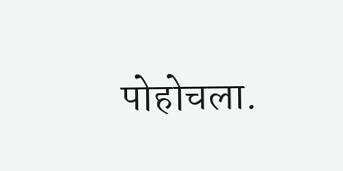पोहोचला.